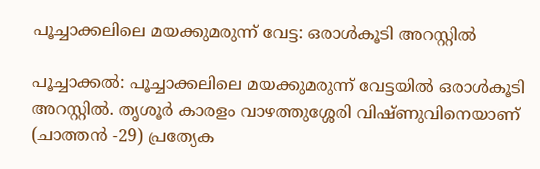പൂച്ചാക്കലിലെ മയക്കുമരുന്ന് വേട്ട: ഒരാൾകൂടി അറസ്റ്റിൽ

പൂച്ചാക്കൽ: പൂച്ചാക്കലിലെ മയക്കുമരുന്ന് വേട്ടയിൽ ഒരാൾകൂടി അറസ്റ്റിൽ. തൃശൂർ കാരളം വാഴത്തുശ്ശേരി വിഷ്ണുവിനെയാണ് (ചാത്തൻ -29) പ്രത്യേക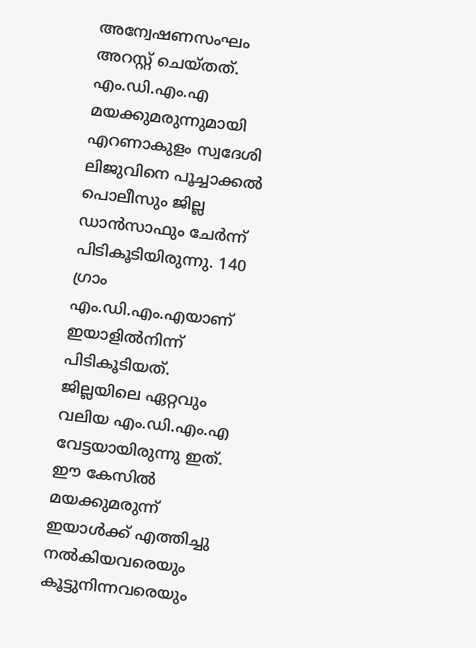അന്വേഷണസംഘം അറസ്റ്റ് ചെയ്തത്. എം.ഡി.എം.എ മയക്കുമരുന്നുമായി എറണാകുളം സ്വദേശി ലിജുവിനെ പൂച്ചാക്കൽ പൊലീസും ജില്ല ഡാൻസാഫും ചേർന്ന് പിടികൂടിയിരുന്നു. 140 ഗ്രാം എം.ഡി.എം.എയാണ് ഇയാളിൽനിന്ന് പിടികൂടിയത്. ജില്ലയിലെ ഏറ്റവും വലിയ എം.ഡി.എം.എ വേട്ടയായിരുന്നു ഇത്. ഈ കേസിൽ മയക്കുമരുന്ന് ഇയാൾക്ക് എത്തിച്ചു നൽകിയവരെയും കൂട്ടുനിന്നവരെയും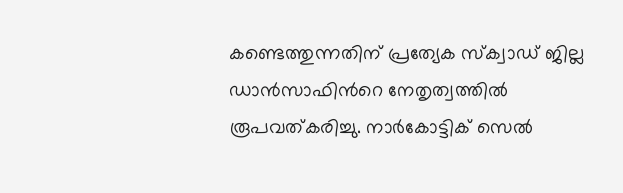കണ്ടെത്തുന്നതിന് പ്രത്യേക സ്ക്വാഡ് ജില്ല ഡാൻസാഫിന്‍റെ നേതൃത്വത്തിൽ രൂപവത്കരിച്ചു. നാർകോട്ടിക് സെൽ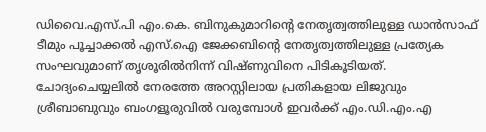ഡിവൈ.എസ്.പി എം.കെ. ബിനുകുമാറിന്‍റെ നേതൃത്വത്തിലുള്ള ഡാൻസാഫ് ടീമും പൂച്ചാക്കൽ എസ്.ഐ ജേക്കബിന്റെ നേതൃത്വത്തിലുള്ള പ്രത്യേക സംഘവുമാണ് തൃശൂരിൽനിന്ന് വിഷ്ണുവിനെ പിടികൂടിയത്. ചോദ്യംചെയ്യലിൽ നേരത്തേ അറസ്റ്റിലായ പ്രതികളായ ലിജുവും ശ്രീബാബുവും ബംഗളൂരുവിൽ വരുമ്പോൾ ഇവർക്ക് എം.ഡി.എം.എ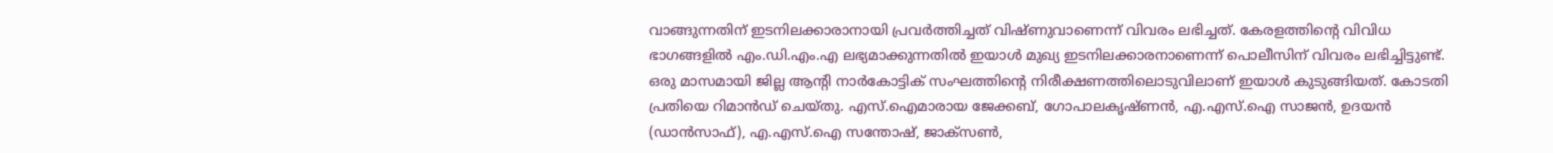വാങ്ങുന്നതിന് ഇടനിലക്കാരാനായി പ്രവർത്തിച്ചത് വിഷ്ണുവാണെന്ന് വിവരം ലഭിച്ചത്. കേരളത്തിന്റെ വിവിധ ഭാഗങ്ങളിൽ എം.ഡി.എം.എ ലഭ്യമാക്കുന്നതിൽ ഇയാൾ മുഖ്യ ഇടനിലക്കാരനാണെന്ന് പൊലീസിന് വിവരം ലഭിച്ചിട്ടുണ്ട്. ഒരു മാസമായി ജില്ല ആന്റി നാർകോട്ടിക് സംഘത്തിന്‍റെ നിരീക്ഷണത്തിലൊടുവിലാണ് ഇയാൾ കുടുങ്ങിയത്. കോടതി പ്രതിയെ റിമാൻഡ് ചെയ്തു. എസ്.ഐമാരായ ജേക്കബ്, ഗോപാലകൃഷ്ണൻ, എ.എസ്.ഐ സാജൻ, ഉദയൻ (ഡാൻസാഫ്), എ.എസ്.ഐ സന്തോഷ്, ജാക്സൺ,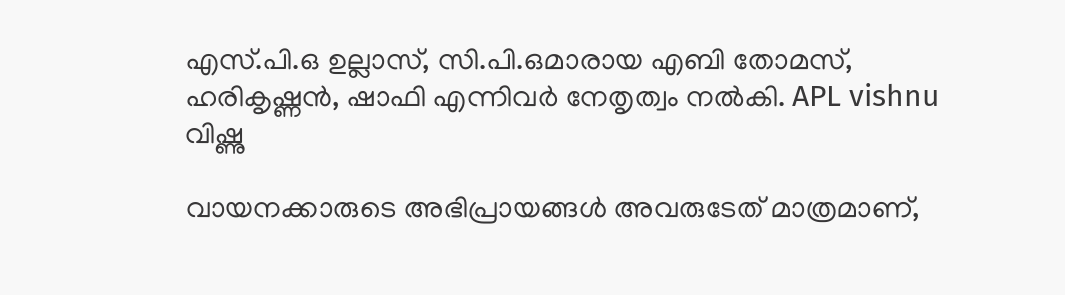എസ്.പി.ഒ ഉല്ലാസ്, സി.പി.ഒമാരായ എബി തോമസ്, ഹരികൃഷ്ണൻ, ഷാഫി എന്നിവർ നേതൃത്വം നൽകി. APL vishnu വിഷ്ണു

വായനക്കാരുടെ അഭിപ്രായങ്ങള്‍ അവരുടേത് മാത്രമാണ്,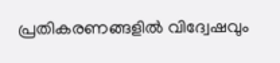പ്രതികരണങ്ങളിൽ വിദ്വേഷവും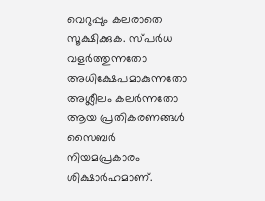വെറുപ്പും കലരാതെ സൂക്ഷിക്കുക. സ്പർധ വളർത്തുന്നതോ അധിക്ഷേപമാകുന്നതോ അശ്ലീലം കലർന്നതോ ആയ പ്രതികരണങ്ങൾ സൈബർ നിയമപ്രകാരം ശിക്ഷാർഹമാണ്.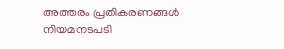അത്തരം പ്രതികരണങ്ങൾ നിയമനടപടി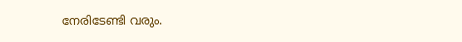നേരിടേണ്ടി വരും.